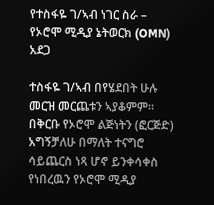የተስፋዬ ገ/ኣብ ነገር ስራ – የኦሮሞ ሚዲያ ኔትወርክ (OMN) አደጋ

ተስፋዬ ገ/ኣብ በየሄደበት ሁሉ መርዝ መርጨቱን ኣያቆምም፡፡ በቅርቡ የኦሮሞ ልጅነትን (ፎርጅድ) አግኝቻለሁ በማለት ተናግሮ ሳይጨርስ ነጻ ሆኖ ይንቀሳቀስ የነበረዉን የኦሮሞ ሚዲያ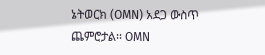ኔትወርክ (OMN) አደጋ ውስጥ ጨምሮታል፡፡ OMN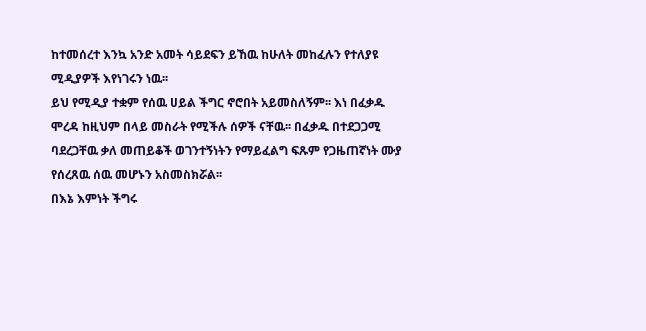ከተመሰረተ እንኳ አንድ አመት ሳይደፍን ይኸዉ ከሁለት መከፈሉን የተለያዩ ሚዲያዎች እየነገሩን ነዉ፡፡
ይህ የሚዲያ ተቋም የሰዉ ሀይል ችግር ኖሮበት አይመስለኝም፡፡ እነ በፈቃዱ ሞረዳ ከዚህም በላይ መስራት የሚችሉ ሰዎች ናቸዉ፡፡ በፈቃዱ በተደጋጋሚ ባደረጋቸዉ ቃለ መጠይቆች ወገንተኝነትን የማይፈልግ ፍጹም የጋዜጠኛነት ሙያ የሰረጸዉ ሰዉ መሆኑን አስመስክሯል፡፡
በእኔ እምነት ችግሩ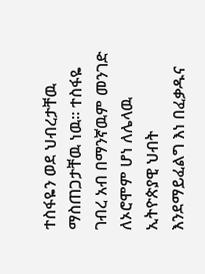ተስፋዬን ወደ ህብረታቸዉ ማስጠጋታቸዉ ነዉ፡፡ ተስፋዬ ገብረ አብ በማንኛዉም መንገድ ለኦሮሞም ሆነ ለሌላዉ ኢትዮጵያዊ ህብት እንደማይፈልግ እነ በፈቃዱና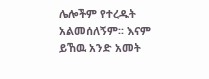ሌሎችም የተረዱት አልመሰለኝም፡፡ እናም ይኸዉ አንድ አመት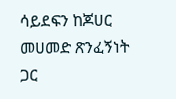ሳይደፍን ከጆሀር መሀመድ ጽንፈኝነት ጋር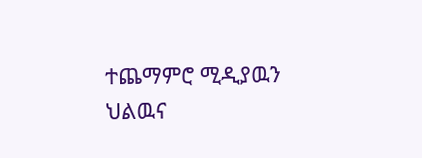ተጨማምሮ ሚዲያዉን ህልዉና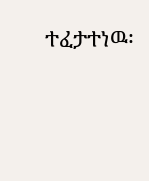ተፈታተነዉ፡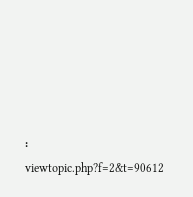፡
viewtopic.php?f=2&t=90612